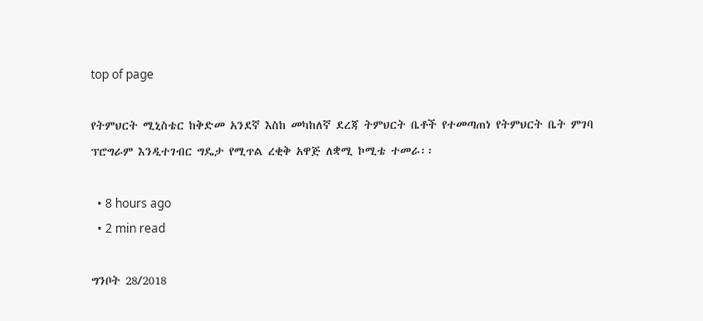top of page

የትምህርት ሚኒስቴር ከቅድመ አንደኛ እስከ መካከለኛ ደረጃ ትምህርት ቤቶች የተመጣጠነ የትምህርት ቤት ምገባ ፕሮግራም እንዲተገብር ግዴታ የሚጥል ረቂቅ አዋጅ ለቋሚ ኮሚቴ ተመራ፡፡

  • 8 hours ago
  • 2 min read

ግንቦት 28/2018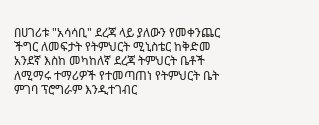በሀገሪቱ "አሳሳቢ" ደረጃ ላይ ያለውን የመቀንጨር ችግር ለመፍታት የትምህርት ሚኒስቴር ከቅድመ አንደኛ እስከ መካከለኛ ደረጃ ትምህርት ቤቶች ለሚማሩ ተማሪዎች የተመጣጠነ የትምህርት ቤት ምገባ ፕሮግራም እንዲተገብር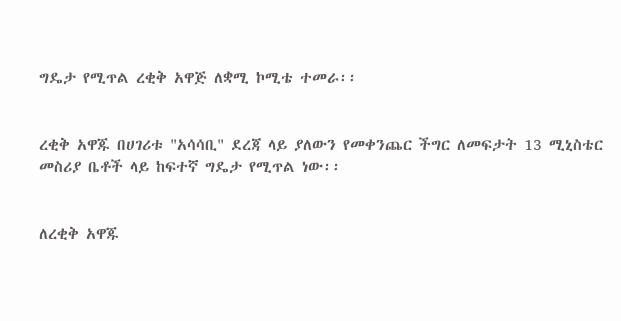ግዴታ የሚጥል ረቂቅ አዋጅ ለቋሚ ኮሚቴ ተመራ፡፡


ረቂቅ አዋጁ በሀገሪቱ "አሳሳቢ" ደረጃ ላይ ያለውን የመቀንጨር ችግር ለመፍታት 13 ሚኒስቴር መስሪያ ቤቶች ላይ ከፍተኛ ግዴታ የሚጥል ነው፡፡


ለረቂቅ አዋጁ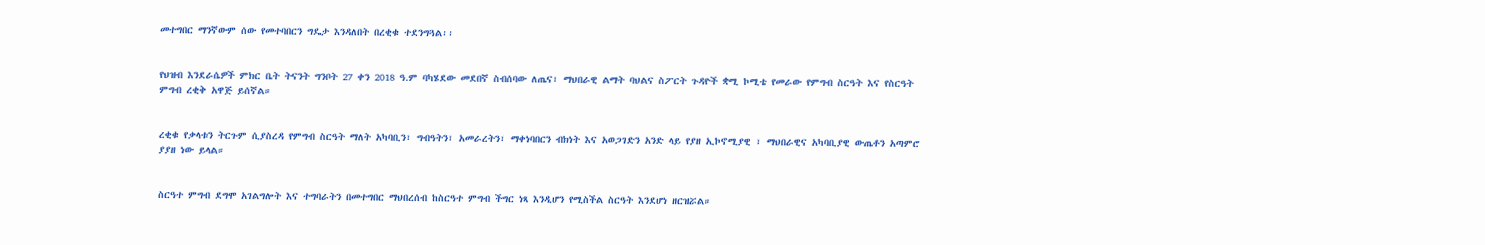መተግበር ማንኛውም ሰው የመተባበርን ግዴታ እንዳለበት በረቂቁ ተደንግጓል፡፡


የህዝብ እንደራሴዎች ምክር ቤት ትናንት ግንቦት 27 ቀን 2018 ዓ.ም ባካሄደው መደበኛ ስብሰባው ለጤና፣ ማህበራዊ ልማት ባህልና ስፖርት ጉዳዮች ቋሚ ኮሚቴ የመራው የምግብ ስርዓት እና የስርዓት ምግብ ረቂቅ አዋጅ ይሰኛል።


ረቂቁ የቃላቱን ትርጉም ሲያስረዳ የምግብ ስርዓት ማለት አካባቢን፣ ግብዓትን፣ አመራረትን፣ ማቀነባበርን ብክነት እና አወጋገድን አንድ ላይ የያዘ ኢኮኖሚያዊ ፣ ማህበራዊና አካባቢያዊ ውጤቶን አጣምሮ ያያዘ ነው ይላል።


ስርዓተ ምግብ ደግሞ አገልግሎት እና ተግባራትን በመተግበር ማህበረሰብ ከስርዓተ ምግብ ችግር ነጻ እንዲሆን የሚስችል ስርዓት እንደሆነ ዘርዝሯል።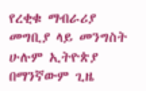የረቂቁ ማብራሪያ መግቢያ ላይ መንግስት ሁሉም ኢትዮጵያ በማንኛውም ጊዜ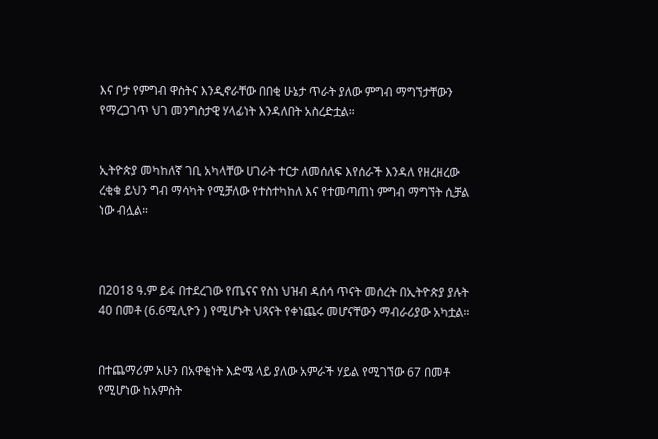እና ቦታ የምግብ ዋስትና እንዲኖራቸው በበቂ ሁኔታ ጥራት ያለው ምግብ ማግኘታቸውን የማረጋገጥ ህገ መንግስታዊ ሃላፊነት እንዳለበት አስረድቷል።


ኢትዮጵያ መካከለኛ ገቢ አካላቸው ሀገራት ተርታ ለመሰለፍ እየሰራች እንዳለ የዘረዘረው ረቂቁ ይህን ግብ ማሳካት የሚቻለው የተስተካከለ እና የተመጣጠነ ምግብ ማግኘት ሲቻል ነው ብሏል።



በ2018 ዓ.ም ይፋ በተደረገው የጤናና የስነ ህዝብ ዳሰሳ ጥናት መሰረት በኢትዮጵያ ያሉት 40 በመቶ (6.6ሚሊዮን ) የሚሆኑት ህጻናት የቀነጨሩ መሆናቸውን ማብራሪያው አካቷል።


በተጨማሪም አሁን በአዋቂነት እድሜ ላይ ያለው አምራች ሃይል የሚገኘው 67 በመቶ የሚሆነው ከአምስት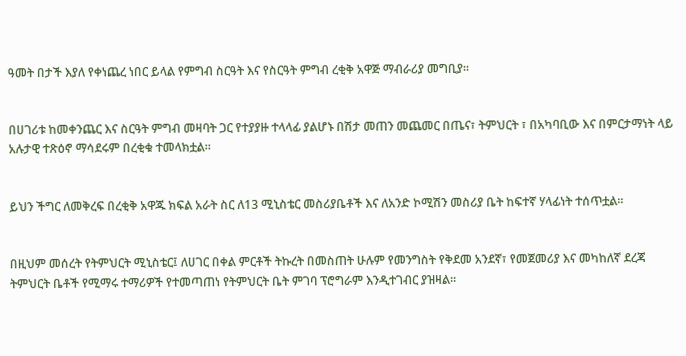ዓመት በታች እያለ የቀነጨረ ነበር ይላል የምግብ ስርዓት እና የስርዓት ምግብ ረቂቅ አዋጅ ማብራሪያ መግቢያ።


በሀገሪቱ ከመቀንጨር እና ስርዓት ምግብ መዛባት ጋር የተያያዙ ተላላፊ ያልሆኑ በሽታ መጠን መጨመር በጤና፣ ትምህርት ፣ በአካባቢው እና በምርታማነት ላይ አሉታዊ ተጽዕኖ ማሳደሩም በረቂቁ ተመላክቷል።


ይህን ችግር ለመቅረፍ በረቂቅ አዋጁ ክፍል አራት ስር ለ13 ሚኒስቴር መስሪያቤቶች እና ለአንድ ኮሚሽን መስሪያ ቤት ከፍተኛ ሃላፊነት ተሰጥቷል።


በዚህም መሰረት የትምህርት ሚኒስቴር፤ ለሀገር በቀል ምርቶች ትኩረት በመስጠት ሁሉም የመንግስት የቅደመ አንደኛ፣ የመጀመሪያ እና መካከለኛ ደረጃ ትምህርት ቤቶች የሚማሩ ተማሪዎች የተመጣጠነ የትምህርት ቤት ምገባ ፕሮግራም እንዲተገብር ያዝዛል።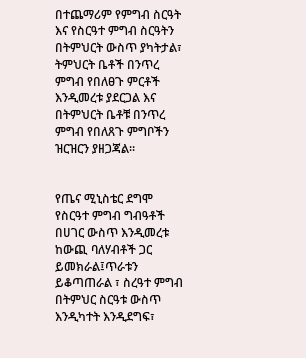በተጨማሪም የምግብ ስርዓት እና የስርዓተ ምግብ ስርዓትን በትምህርት ውስጥ ያካትታል፣ ትምህርት ቤቶች በንጥረ ምግብ የበለፀጉ ምርቶች እንዲመረቱ ያደርጋል እና በትምህርት ቤቶቹ በንጥረ ምግብ የበለጸጉ ምግቦችን ዝርዝርን ያዘጋጃል።


የጤና ሚኒስቴር ደግሞ የስርዓተ ምግብ ግብዓቶች በሀገር ውስጥ እንዲመረቱ ከውጪ ባለሃብቶች ጋር ይመክራል፤ጥራቱን ይቆጣጠራል ፣ ስረዓተ ምግብ በትምህር ስርዓቱ ውስጥ እንዲካተት እንዲደግፍ፣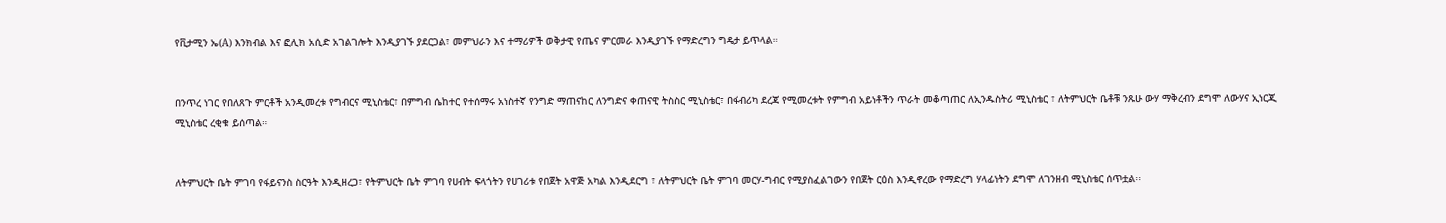የቪታሚን ኤ(A) እንክብል እና ፎሊክ አሲድ አገልገሎት እንዲያገኙ ያደርጋል፣ መምህራን እና ተማሪዎች ወቅታዊ የጤና ምርመራ እንዲያገኙ የማድረግን ግዴታ ይጥላል።


በንጥረ ነገር የበለጸጉ ምርቶች አንዲመረቱ የግብርና ሚኒስቴር፣ በምግብ ሴከተር የተሰማሩ አነስተኛ የንግድ ማጠናከር ለንግድና ቀጠናዊ ትስስር ሚኒስቴር፣ በፋብሪካ ደረጃ የሚመረቱት የምግብ አይነቶችን ጥራት መቆጣጠር ለኢንዱስትሪ ሚኒስቴር ፣ ለትምህርት ቤቶቹ ንጹሁ ውሃ ማቅረብን ደግሞ ለውሃና ኢነርጂ ሚኒስቴር ረቂቁ ይሰጣል።


ለትምህርት ቤት ምገባ የፋይናንስ ስርዓት እንዲዘረጋ፣ የትምህርት ቤት ምገባ የሀብት ፍላጎትን የሀገሪቱ የበጀት አዋጅ አካል እንዲደርግ ፣ ለትምህርት ቤት ምገባ መርሃ-ግብር የሚያስፈልገውን የበጀት ርዕስ እንዲኖረው የማድረግ ሃላፊነትን ደግሞ ለገንዘብ ሚኒስቴር ሰጥቷል፡፡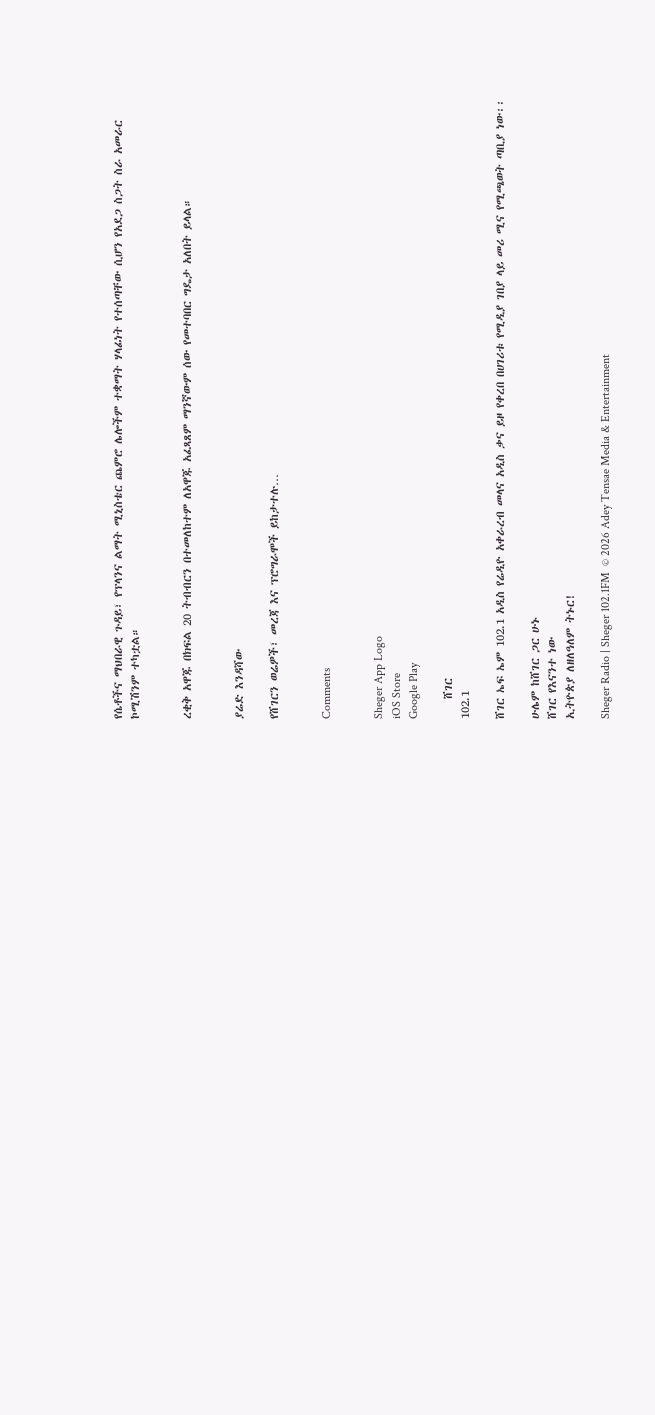የሴቶችና ማህበራዊ ጉዳይ፣ የፕላንና ልማት ሚኒስቴር ጨምሮ ሌሎችም ተቋማት ሃላፊነት የተሰጣቸው ሲሆን የአደጋ ስጋት ስራ አመራር ኮሚሽንም ተካቷል።


ረቂቅ አዋጁ በክፍል 20 ትብብርን በተመለከተም ለአዋጁ አፈጻጸም ማንኛውም ሰው የመተባበር ግዴታ አለበት ይላል።


ያሬድ እንዳሻው

የሸገርን ወሬዎች፣ መረጃ እና ፕሮግራሞች ይከታተሉ…


Comments


Sheger App Logo
iOS Store
Google Play

    ሸገር
102.1

ሸገር ኤፍ ኤም 102.1 አዲስ የሬዲዮ አቀራረብ መላና አዲስ ቃና ይዞ የቀረበ በሀገሪቱ የሚዲያ ገበያ ላይ መሪ ሚና የሚጫወት ጣቢያ ነው፡፡

ሁሌም ከሸገር ጋር ሁኑ
ሸገር የእናንተ ነው
ኢትዮጵያ ለዘለዓለም ትኑር!

Sheger Radio | Sheger 102.1FM  © 2026 Adey Tensae Media & Entertainment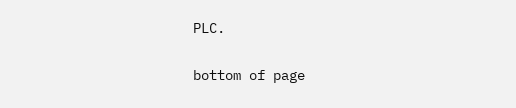PLC.

bottom of page